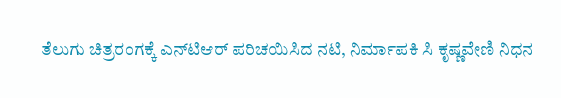ತೆಲುಗು ಚಿತ್ರರಂಗಕ್ಕೆ ಎನ್‌ಟಿಆರ್ ಪರಿಚಯಿಸಿದ ನಟಿ, ನಿರ್ಮಾಪಕಿ ಸಿ ಕೃಷ್ಣವೇಣಿ ನಿಧನ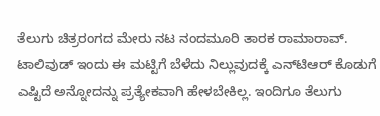ತೆಲುಗು ಚಿತ್ರರಂಗದ ಮೇರು ನಟ ನಂದಮೂರಿ ತಾರಕ ರಾಮಾರಾವ್. ಟಾಲಿವುಡ್‌ ಇಂದು ಈ ಮಟ್ಟಿಗೆ ಬೆಳೆದು ನಿಲ್ಲುವುದಕ್ಕೆ ಎನ್‌ಟಿಆರ್ ಕೊಡುಗೆ ಎಷ್ಟಿದೆ ಅನ್ನೋದನ್ನು ಪ್ರತ್ಯೇಕವಾಗಿ ಹೇಳಬೇಕಿಲ್ಲ. ಇಂದಿಗೂ ತೆಲುಗು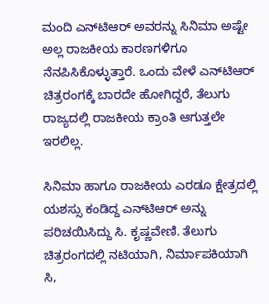ಮಂದಿ ಎನ್‌ಟಿಆರ್‌ ಅವರನ್ನು ಸಿನಿಮಾ ಅಷ್ಟೇ ಅಲ್ಲ ರಾಜಕೀಯ ಕಾರಣಗಳಿಗೂ ನೆನಪಿಸಿಕೊಳ್ಳುತ್ತಾರೆ. ಒಂದು ವೇಳೆ ಎನ್‌ಟಿಆರ್ ಚಿತ್ರರಂಗಕ್ಕೆ ಬಾರದೇ ಹೋಗಿದ್ದರೆ, ತೆಲುಗು ರಾಜ್ಯದಲ್ಲಿ ರಾಜಕೀಯ ಕ್ರಾಂತಿ ಆಗುತ್ತಲೇ ಇರಲಿಲ್ಲ.

ಸಿನಿಮಾ ಹಾಗೂ ರಾಜಕೀಯ ಎರಡೂ ಕ್ಷೇತ್ರದಲ್ಲಿ ಯಶಸ್ಸು ಕಂಡಿದ್ದ ಎನ್‌ಟಿಆರ್ ಅನ್ನು ಪರಿಚಯಿಸಿದ್ದು ಸಿ. ಕೃಷ್ಣವೇಣಿ. ತೆಲುಗು ಚಿತ್ರರಂಗದಲ್ಲಿ ನಟಿಯಾಗಿ, ನಿರ್ಮಾಪಕಿಯಾಗಿ ಸಿ,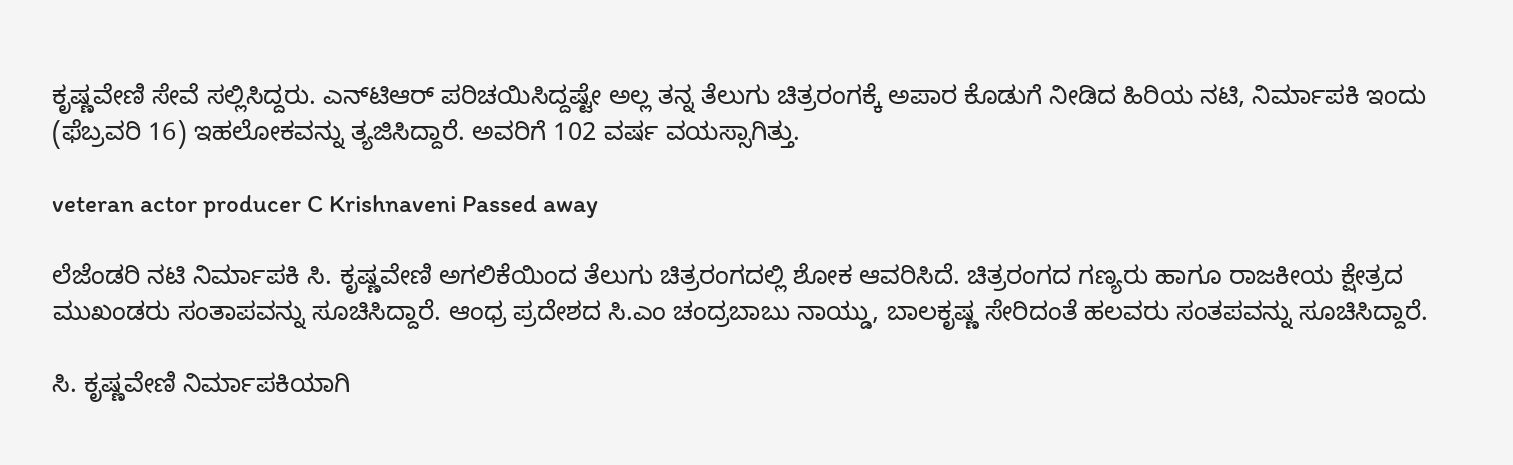ಕೃಷ್ಣವೇಣಿ ಸೇವೆ ಸಲ್ಲಿಸಿದ್ದರು. ಎನ್‌ಟಿಆರ್ ಪರಿಚಯಿಸಿದ್ದಷ್ಟೇ ಅಲ್ಲ ತನ್ನ ತೆಲುಗು ಚಿತ್ರರಂಗಕ್ಕೆ ಅಪಾರ ಕೊಡುಗೆ ನೀಡಿದ ಹಿರಿಯ ನಟಿ, ನಿರ್ಮಾಪಕಿ ಇಂದು (ಫೆಬ್ರವರಿ 16) ಇಹಲೋಕವನ್ನು ತ್ಯಜಿಸಿದ್ದಾರೆ. ಅವರಿಗೆ 102 ವರ್ಷ ವಯಸ್ಸಾಗಿತ್ತು.

veteran actor producer C Krishnaveni Passed away

ಲೆಜೆಂಡರಿ ನಟಿ ನಿರ್ಮಾಪಕಿ ಸಿ. ಕೃಷ್ಣವೇಣಿ ಅಗಲಿಕೆಯಿಂದ ತೆಲುಗು ಚಿತ್ರರಂಗದಲ್ಲಿ ಶೋಕ ಆವರಿಸಿದೆ. ಚಿತ್ರರಂಗದ ಗಣ್ಯರು ಹಾಗೂ ರಾಜಕೀಯ ಕ್ಷೇತ್ರದ ಮುಖಂಡರು ಸಂತಾಪವನ್ನು ಸೂಚಿಸಿದ್ದಾರೆ. ಆಂಧ್ರ ಪ್ರದೇಶದ ಸಿ.ಎಂ ಚಂದ್ರಬಾಬು ನಾಯ್ಡು, ಬಾಲಕೃಷ್ಣ ಸೇರಿದಂತೆ ಹಲವರು ಸಂತಪವನ್ನು ಸೂಚಿಸಿದ್ದಾರೆ.

ಸಿ. ಕೃಷ್ಣವೇಣಿ ನಿರ್ಮಾಪಕಿಯಾಗಿ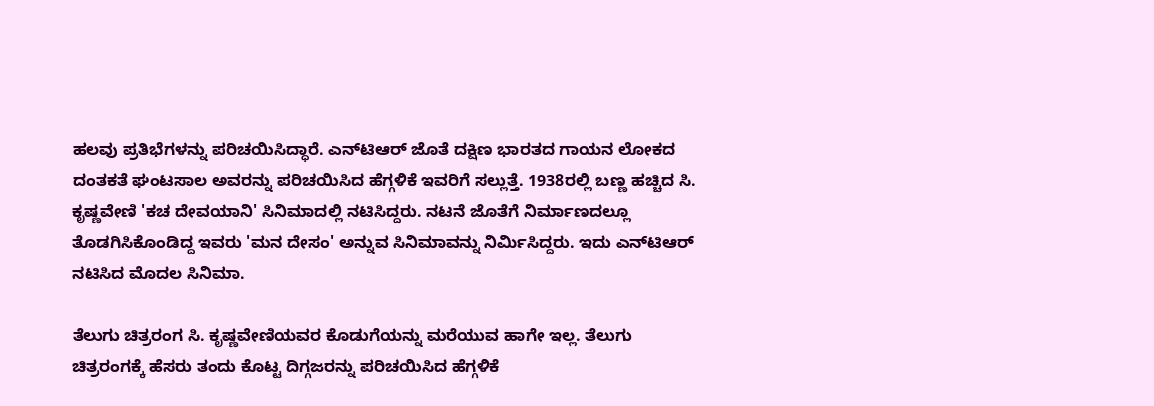ಹಲವು ಪ್ರತಿಭೆಗಳನ್ನು ಪರಿಚಯಿಸಿದ್ಧಾರೆ. ಎನ್‌ಟಿಆರ್ ಜೊತೆ ದಕ್ಷಿಣ ಭಾರತದ ಗಾಯನ ಲೋಕದ ದಂತಕತೆ ಘಂಟಸಾಲ ಅವರನ್ನು ಪರಿಚಯಿಸಿದ ಹೆಗ್ಗಳಿಕೆ ಇವರಿಗೆ ಸಲ್ಲುತ್ತೆ. 1938ರಲ್ಲಿ ಬಣ್ಣ ಹಚ್ಚಿದ ಸಿ. ಕೃಷ್ಣವೇಣಿ 'ಕಚ ದೇವಯಾನಿ' ಸಿನಿಮಾದಲ್ಲಿ ನಟಿಸಿದ್ದರು. ನಟನೆ ಜೊತೆಗೆ ನಿರ್ಮಾಣದಲ್ಲೂ ತೊಡಗಿಸಿಕೊಂಡಿದ್ದ ಇವರು 'ಮನ ದೇಸಂ' ಅನ್ನುವ ಸಿನಿಮಾವನ್ನು ನಿರ್ಮಿಸಿದ್ದರು. ಇದು ಎನ್‌ಟಿಆರ್‌ ನಟಿಸಿದ ಮೊದಲ ಸಿನಿಮಾ.

ತೆಲುಗು ಚಿತ್ರರಂಗ ಸಿ. ಕೃಷ್ಣವೇಣಿಯವರ ಕೊಡುಗೆಯನ್ನು ಮರೆಯುವ ಹಾಗೇ ಇಲ್ಲ. ತೆಲುಗು ಚಿತ್ರರಂಗಕ್ಕೆ ಹೆಸರು ತಂದು ಕೊಟ್ಟ ದಿಗ್ಗಜರನ್ನು ಪರಿಚಯಿಸಿದ ಹೆಗ್ಗಳಿಕೆ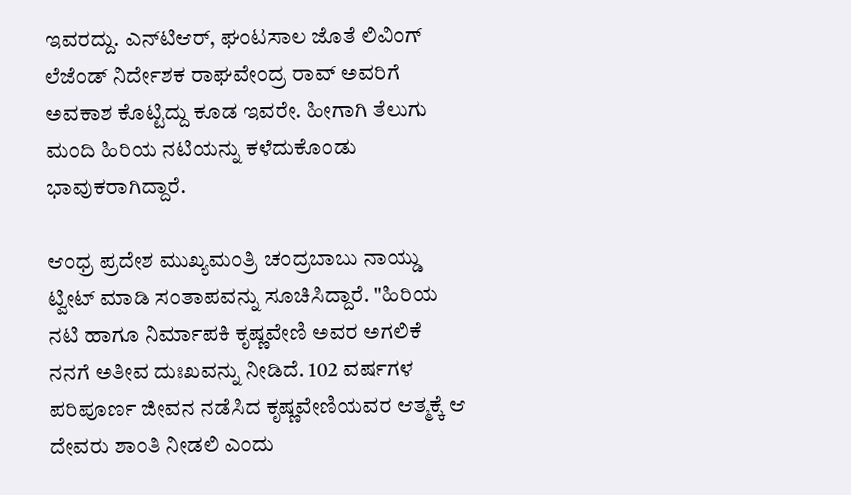ಇವರದ್ದು. ಎನ್‌ಟಿಆರ್, ಘಂಟಸಾಲ ಜೊತೆ ಲಿವಿಂಗ್ ಲೆಜೆಂಡ್ ನಿರ್ದೇಶಕ ರಾಘವೇಂದ್ರ ರಾವ್ ಅವರಿಗೆ ಅವಕಾಶ ಕೊಟ್ಟಿದ್ದು ಕೂಡ ಇವರೇ. ಹೀಗಾಗಿ ತೆಲುಗು ಮಂದಿ ಹಿರಿಯ ನಟಿಯನ್ನು ಕಳೆದುಕೊಂಡು ಭಾವುಕರಾಗಿದ್ದಾರೆ.

ಆಂಧ್ರ ಪ್ರದೇಶ ಮುಖ್ಯಮಂತ್ರಿ ಚಂದ್ರಬಾಬು ನಾಯ್ಡು ಟ್ವೀಟ್ ಮಾಡಿ ಸಂತಾಪವನ್ನು ಸೂಚಿಸಿದ್ದಾರೆ. "ಹಿರಿಯ ನಟಿ ಹಾಗೂ ನಿರ್ಮಾಪಕಿ ಕೃಷ್ಣವೇಣಿ ಅವರ ಅಗಲಿಕೆ ನನಗೆ ಅತೀವ ದುಃಖವನ್ನು ನೀಡಿದೆ. 102 ವರ್ಷಗಳ ಪರಿಪೂರ್ಣ ಜೀವನ ನಡೆಸಿದ ಕೃಷ್ಣವೇಣಿಯವರ ಆತ್ಮಕ್ಕೆ ಆ ದೇವರು ಶಾಂತಿ ನೀಡಲಿ ಎಂದು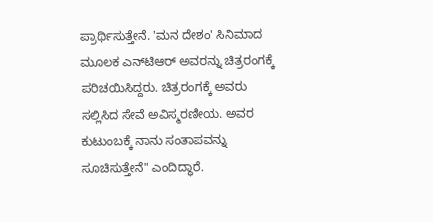ಪ್ರಾರ್ಥಿಸುತ್ತೇನೆ. 'ಮನ ದೇಶಂ' ಸಿನಿಮಾದ ಮೂಲಕ ಎನ್‌ಟಿಆರ್ ಅವರನ್ನು ಚಿತ್ರರಂಗಕ್ಕೆ ಪರಿಚಯಿಸಿದ್ದರು. ಚಿತ್ರರಂಗಕ್ಕೆ ಅವರು ಸಲ್ಲಿಸಿದ ಸೇವೆ ಅವಿಸ್ಮರಣೀಯ. ಅವರ ಕುಟುಂಬಕ್ಕೆ ನಾನು ಸಂತಾಪವನ್ನು ಸೂಚಿಸುತ್ತೇನೆ" ಎಂದಿದ್ಧಾರೆ.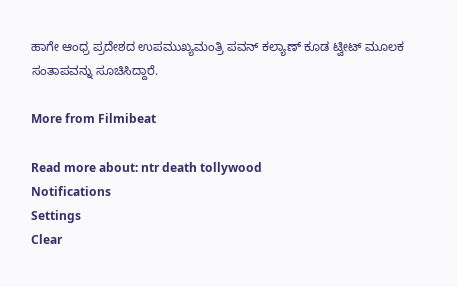ಹಾಗೇ ಆಂಧ್ರ ಪ್ರದೇಶದ ಉಪಮುಖ್ಯಮಂತ್ರಿ ಪವನ್ ಕಲ್ಯಾಣ್ ಕೂಡ ಟ್ವೀಟ್ ಮೂಲಕ ಸಂತಾಪವನ್ನು ಸೂಚಿಸಿದ್ದಾರೆ.

More from Filmibeat

Read more about: ntr death tollywood
Notifications
Settings
Clear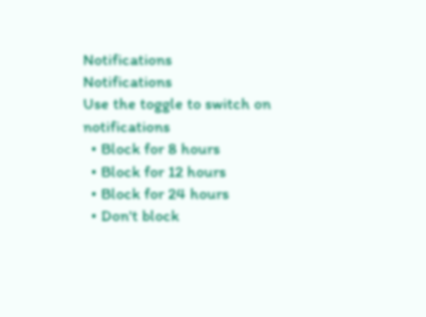Notifications
Notifications
Use the toggle to switch on notifications
  • Block for 8 hours
  • Block for 12 hours
  • Block for 24 hours
  • Don't block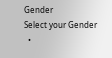Gender
Select your Gender
  •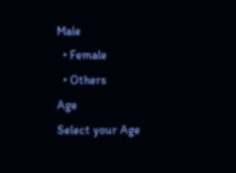Male
  • Female
  • Others
Age
Select your Age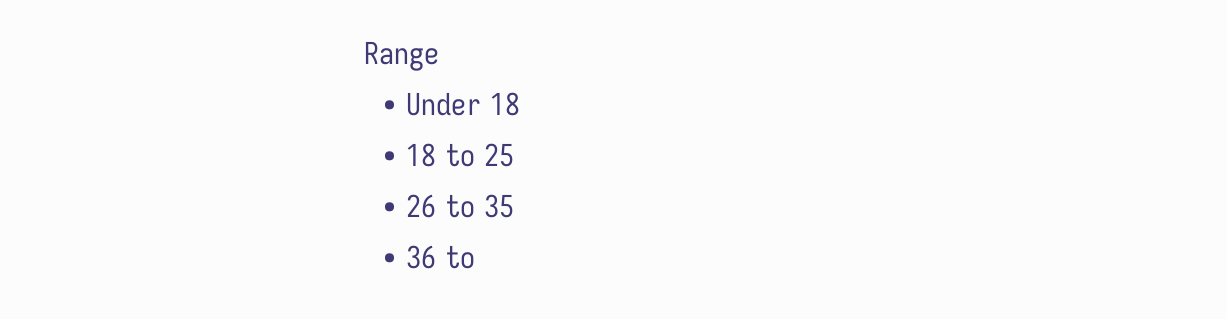Range
  • Under 18
  • 18 to 25
  • 26 to 35
  • 36 to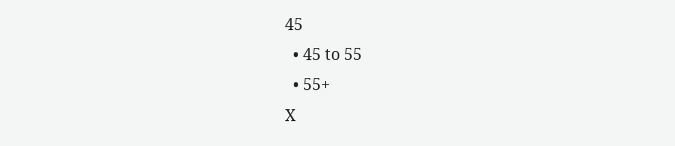45
  • 45 to 55
  • 55+
X